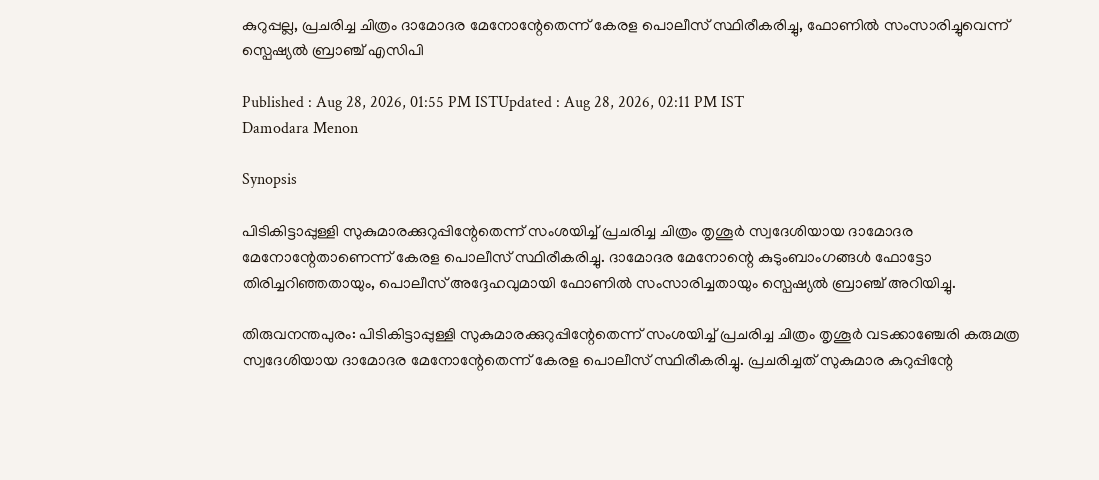കുറുപ്പല്ല, പ്രചരിച്ച ചിത്രം ദാമോദര മേനോന്റേതെന്ന് കേരള പൊലീസ് സ്ഥിരീകരിച്ചു, ഫോണിൽ സംസാരിച്ചുവെന്ന് സ്പെഷ്യൽ ബ്രാഞ്ച് എസിപി

Published : Aug 28, 2026, 01:55 PM ISTUpdated : Aug 28, 2026, 02:11 PM IST
Damodara Menon

Synopsis

പിടികിട്ടാപ്പുള്ളി സുകുമാരക്കുറുപ്പിന്റേതെന്ന് സംശയിച്ച് പ്രചരിച്ച ചിത്രം തൃശൂർ സ്വദേശിയായ ദാമോദര മേനോന്റേതാണെന്ന് കേരള പൊലീസ് സ്ഥിരീകരിച്ചു. ദാമോദര മേനോന്റെ കുടുംബാംഗങ്ങൾ ഫോട്ടോ തിരിച്ചറിഞ്ഞതായും, പൊലീസ് അദ്ദേഹവുമായി ഫോണിൽ സംസാരിച്ചതായും സ്പെഷ്യൽ ബ്രാഞ്ച് അറിയിച്ചു.

തിരുവനന്തപുരം: പിടികിട്ടാപ്പുള്ളി സുകുമാരക്കുറുപ്പിന്റേതെന്ന് സംശയിച്ച് പ്രചരിച്ച ചിത്രം തൃശൂർ വടക്കാഞ്ചേരി കരുമത്ര സ്വദേശിയായ ദാമോദര മേനോന്റേതെന്ന് കേരള പൊലീസ് സ്ഥിരീകരിച്ചു. പ്രചരിച്ചത് സുകുമാര കുറുപ്പിന്റേ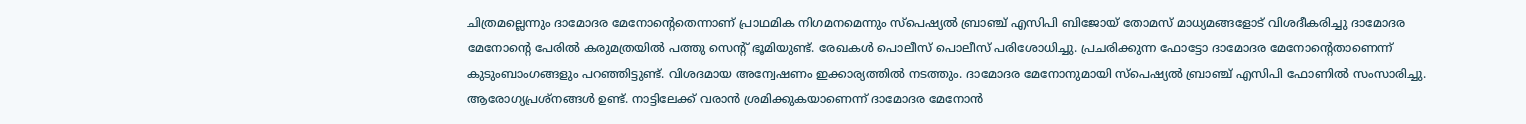ചിത്രമല്ലെന്നും ദാമോദര മേനോന്റെതെന്നാണ് പ്രാഥമിക നിഗമനമെന്നും സ്പെഷ്യൽ ബ്രാഞ്ച് എസിപി ബിജോയ് തോമസ് മാധ്യമങ്ങളോട് വിശദീകരിച്ചു ദാമോദര മേനോന്റെ പേരിൽ കരുമത്രയിൽ പത്തു സെന്റ് ഭൂമിയുണ്ട്. രേഖകൾ പൊലീസ് പൊലീസ് പരിശോധിച്ചു. പ്രചരിക്കുന്ന ഫോട്ടോ ദാമോദര മേനോന്റെതാണെന്ന് കുടുംബാംഗങ്ങളും പറഞ്ഞിട്ടുണ്ട്. വിശദമായ അന്വേഷണം ഇക്കാര്യത്തിൽ നടത്തും. ദാമോദര മേനോനുമായി സ്പെഷ്യൽ ബ്രാഞ്ച് എസിപി ഫോണിൽ സംസാരിച്ചു. ആരോഗ്യപ്രശ്നങ്ങൾ ഉണ്ട്. നാട്ടിലേക്ക് വരാൻ ശ്രമിക്കുകയാണെന്ന് ദാമോദര മേനോൻ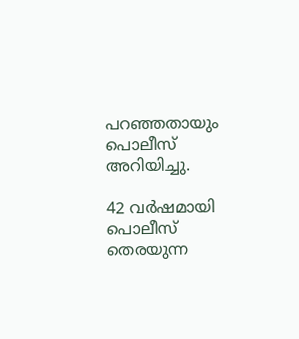പറഞ്ഞതായും പൊലീസ് അറിയിച്ചു.

42 വർഷമായി പൊലീസ് തെരയുന്ന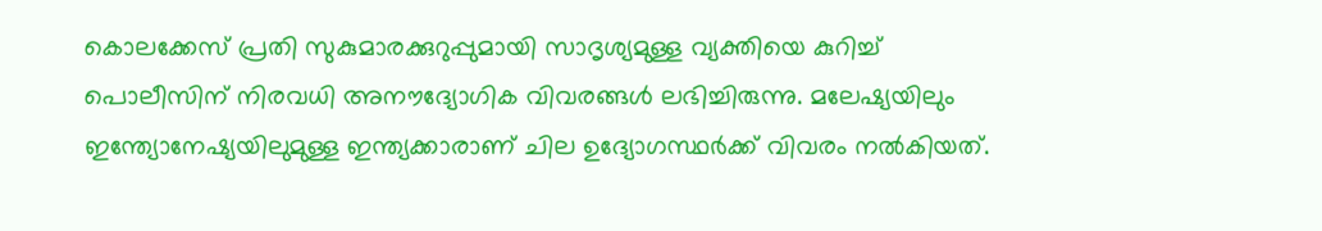കൊലക്കേസ് പ്രതി സുകുമാരക്കുറുപ്പുമായി സാദൃശ്യമുള്ള വ്യക്തിയെ കുറിച്ച് പൊലീസിന് നിരവധി അനൗദ്യോഗിക വിവരങ്ങൾ ലഭിച്ചിരുന്നു. മലേഷ്യയിലും ഇന്ത്യോനേഷ്യയിലുമുള്ള ഇന്ത്യക്കാരാണ് ചില ഉദ്യോഗസ്ഥർക്ക് വിവരം നൽകിയത്.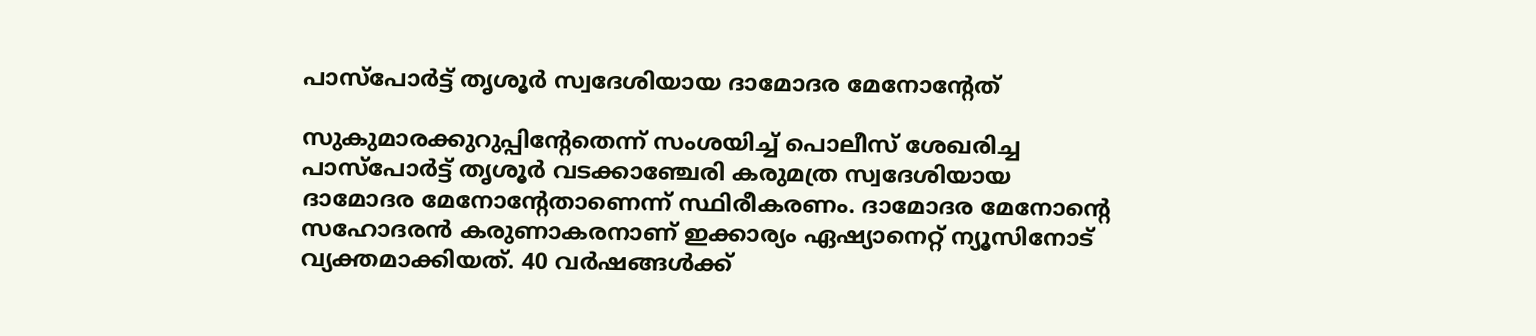പാസ്‌പോർട്ട് തൃശൂർ സ്വദേശിയായ ദാമോദര മേനോന്റേത്

സുകുമാരക്കുറുപ്പിന്റേതെന്ന് സംശയിച്ച് പൊലീസ് ശേഖരിച്ച പാസ്‌പോർട്ട് തൃശൂർ വടക്കാഞ്ചേരി കരുമത്ര സ്വദേശിയായ ദാമോദര മേനോന്റേതാണെന്ന് സ്ഥിരീകരണം. ദാമോദര മേനോന്റെ സഹോദരൻ കരുണാകരനാണ് ഇക്കാര്യം ഏഷ്യാനെറ്റ് ന്യൂസിനോട് വ്യക്തമാക്കിയത്. 40 വർഷങ്ങൾക്ക്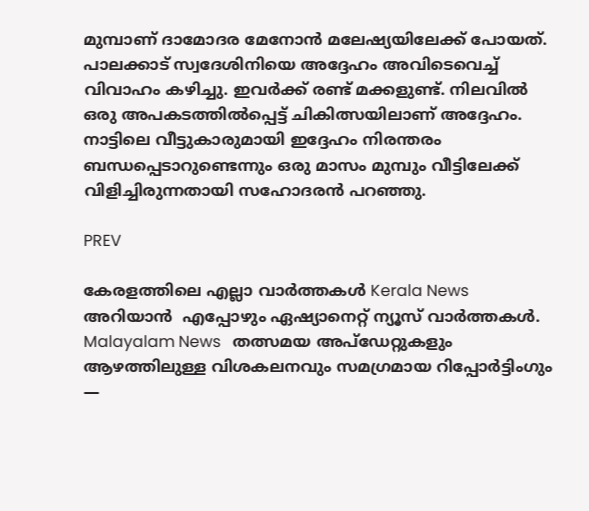മുമ്പാണ് ദാമോദര മേനോൻ മലേഷ്യയിലേക്ക് പോയത്. പാലക്കാട് സ്വദേശിനിയെ അദ്ദേഹം അവിടെവെച്ച് വിവാഹം കഴിച്ചു. ഇവർക്ക് രണ്ട് മക്കളുണ്ട്. നിലവിൽ ഒരു അപകടത്തിൽപ്പെട്ട് ചികിത്സയിലാണ് അദ്ദേഹം. നാട്ടിലെ വീട്ടുകാരുമായി ഇദ്ദേഹം നിരന്തരം ബന്ധപ്പെടാറുണ്ടെന്നും ഒരു മാസം മുമ്പും വീട്ടിലേക്ക് വിളിച്ചിരുന്നതായി സഹോദരൻ പറഞ്ഞു.

PREV

കേരളത്തിലെ എല്ലാ വാർത്തകൾ Kerala News അറിയാൻ  എപ്പോഴും ഏഷ്യാനെറ്റ് ന്യൂസ് വാർത്തകൾ.  Malayalam News   തത്സമയ അപ്‌ഡേറ്റുകളും ആഴത്തിലുള്ള വിശകലനവും സമഗ്രമായ റിപ്പോർട്ടിംഗും —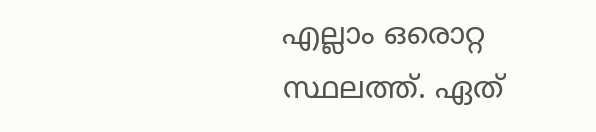എല്ലാം ഒരൊറ്റ സ്ഥലത്ത്. ഏത്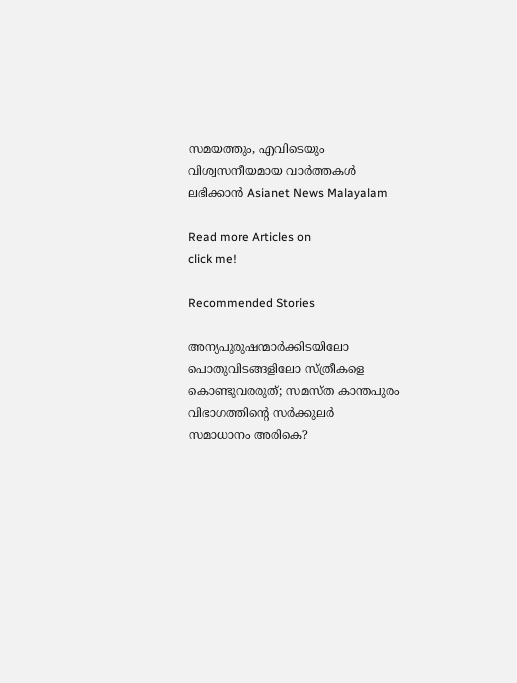സമയത്തും, എവിടെയും വിശ്വസനീയമായ വാർത്തകൾ ലഭിക്കാൻ Asianet News Malayalam

Read more Articles on
click me!

Recommended Stories

അന്യപുരുഷന്മാർക്കിടയിലോ പൊതുവിടങ്ങളിലോ സ്ത്രീകളെ കൊണ്ടുവരരുത്; സമസ്ത കാന്തപുരം വിഭാഗത്തിന്‍റെ സര്‍ക്കുലര്‍
സമാധാനം അരികെ?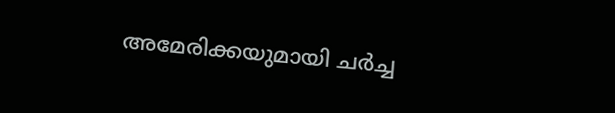അമേരിക്കയുമായി ചർച്ച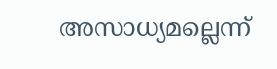അസാധ്യമല്ലെന്ന്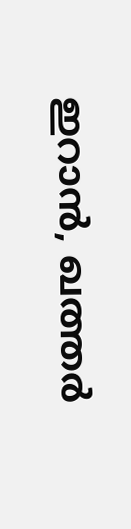ഇറാൻ, ഖത്തർ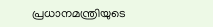പ്രധാനമന്ത്രിയുടെ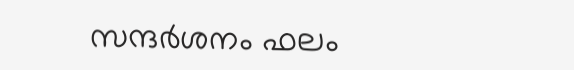സന്ദർശനം ഫലം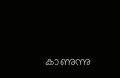കാണുന്നു